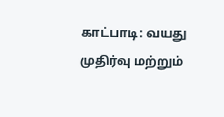காட்பாடி: வயது முதிர்வு மற்றும்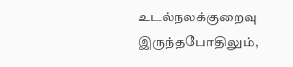உடல்நலக்குறைவு இருந்தபோதிலும்,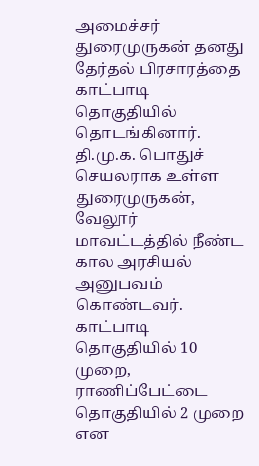அமைச்சர் துரைமுருகன் தனது தேர்தல் பிரசாரத்தை காட்பாடி தொகுதியில் தொடங்கினார்.
தி.மு.க. பொதுச் செயலராக உள்ள துரைமுருகன், வேலூர் மாவட்டத்தில் நீண்ட கால அரசியல் அனுபவம் கொண்டவர். காட்பாடி தொகுதியில் 10 முறை, ராணிப்பேட்டை தொகுதியில் 2 முறை என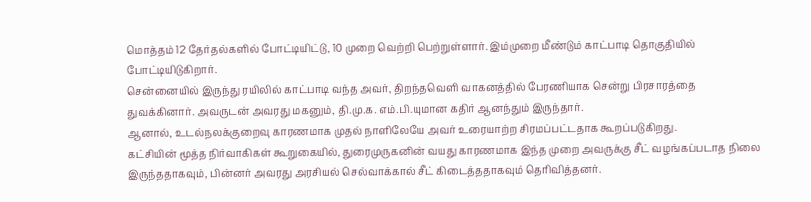மொத்தம் 12 தேர்தல்களில் போட்டியிட்டு, 10 முறை வெற்றி பெற்றுள்ளார். இம்முறை மீண்டும் காட்பாடி தொகுதியில் போட்டியிடுகிறார்.
சென்னையில் இருந்து ரயிலில் காட்பாடி வந்த அவர், திறந்தவெளி வாகனத்தில் பேரணியாக சென்று பிரசாரத்தை துவக்கினார். அவருடன் அவரது மகனும், தி.மு.க. எம்.பி.யுமான கதிர் ஆனந்தும் இருந்தார்.
ஆனால், உடல்நலக்குறைவு காரணமாக முதல் நாளிலேயே அவர் உரையாற்ற சிரமப்பட்டதாக கூறப்படுகிறது.
கட்சியின் மூத்த நிர்வாகிகள் கூறுகையில், துரைமுருகனின் வயது காரணமாக இந்த முறை அவருக்கு சீட் வழங்கப்படாத நிலை இருந்ததாகவும், பின்னர் அவரது அரசியல் செல்வாக்கால் சீட் கிடைத்ததாகவும் தெரிவித்தனர்.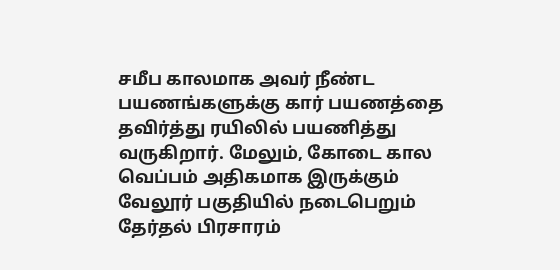சமீப காலமாக அவர் நீண்ட பயணங்களுக்கு கார் பயணத்தை தவிர்த்து ரயிலில் பயணித்து வருகிறார். மேலும், கோடை கால வெப்பம் அதிகமாக இருக்கும் வேலூர் பகுதியில் நடைபெறும் தேர்தல் பிரசாரம்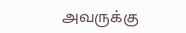அவருக்கு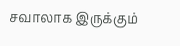சவாலாக இருக்கும்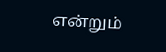என்றும்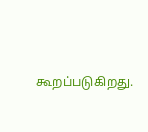கூறப்படுகிறது.